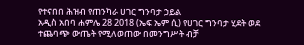የተናበበ ሕዝብ የጠንካራ ሀገር ግንባታ ኃይል
አዲስ አበባ ሐምሌ 28 2018 (ኤፍ ኤም ሲ) የሀገር ግንባታ ሂደት ወደ ተጨባጭ ውጤት የሚለወጠው በመንግሥት ብቻ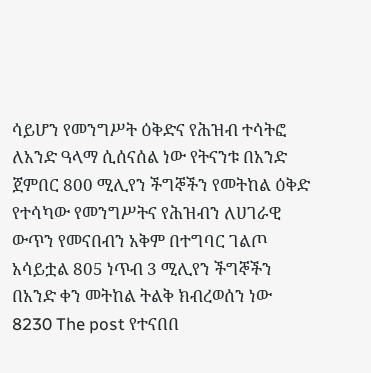ሳይሆን የመንግሥት ዕቅድና የሕዝብ ተሳትፎ ለአንድ ዓላማ ሲሰናሰል ነው የትናንቱ በአንድ ጀምበር 800 ሚሊየን ችግኞችን የመትከል ዕቅድ የተሳካው የመንግሥትና የሕዝብን ለሀገራዊ ውጥን የመናበብን አቅም በተግባር ገልጦ አሳይቷል 805 ነጥብ 3 ሚሊየን ችግኞችን በአንድ ቀን መትከል ትልቅ ክብረወሰን ነው 8230 The post የተናበበ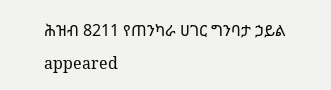ሕዝብ 8211 የጠንካራ ሀገር ግንባታ ኃይል appeared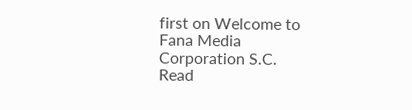first on Welcome to Fana Media Corporation S.C.
Read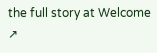the full story at Welcome ↗